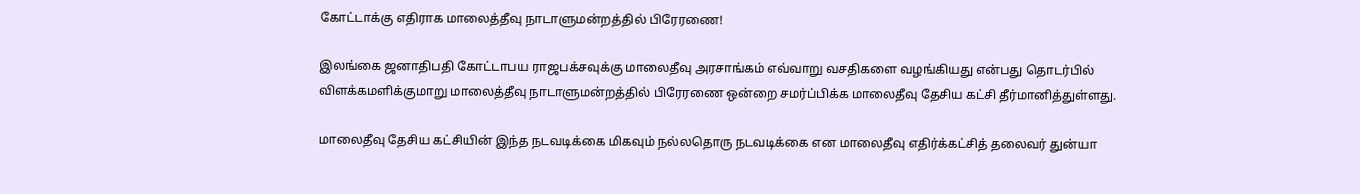கோட்டாக்கு எதிராக மாலைத்தீவு நாடாளுமன்றத்தில் பிரேரணை!

இலங்கை ஜனாதிபதி கோட்டாபய ராஜபக்சவுக்கு மாலைதீவு அரசாங்கம் எவ்வாறு வசதிகளை வழங்கியது என்பது தொடர்பில் விளக்கமளிக்குமாறு மாலைத்தீவு நாடாளுமன்றத்தில் பிரேரணை ஒன்றை சமர்ப்பிக்க மாலைதீவு தேசிய கட்சி தீர்மானித்துள்ளது.

மாலைதீவு தேசிய கட்சியின் இந்த நடவடிக்கை மிகவும் நல்லதொரு நடவடிக்கை என மாலைதீவு எதிர்க்கட்சித் தலைவர் துன்யா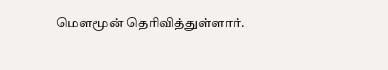மௌமூன் தெரிவித்துள்ளார்.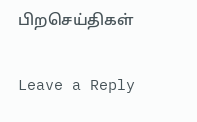பிறசெய்திகள்

Leave a Reply